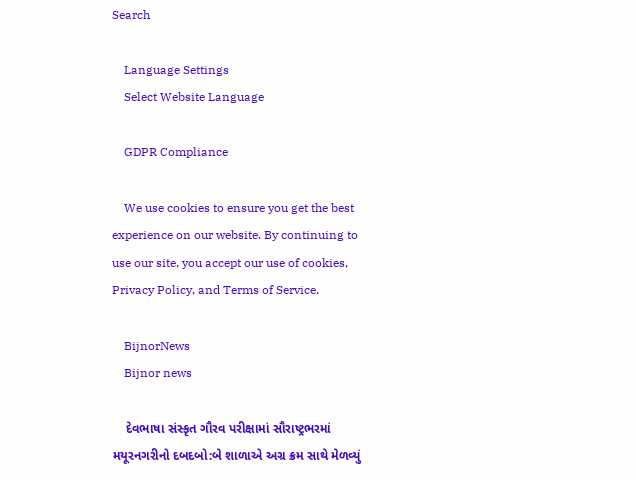Search

    Language Settings
    Select Website Language

    GDPR Compliance

    We use cookies to ensure you get the best experience on our website. By continuing to use our site, you accept our use of cookies, Privacy Policy, and Terms of Service.

    BijnorNews
    Bijnor news

    દેવભાષા સંસ્કૃત ગૌરવ પરીક્ષામાં સૌરાષ્ટ્રભરમાં મયૂરનગરીનો દબદબો:બે શાળાએ અગ્ર ક્રમ સાથે મેળવ્યું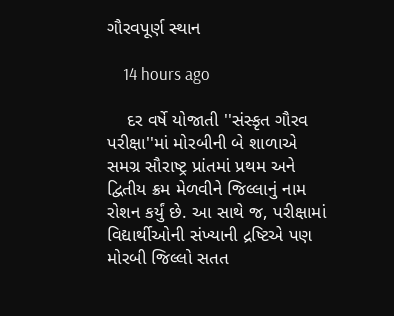ગૌરવપૂર્ણ સ્થાન

    14 hours ago

    દર વર્ષે યોજાતી ''સંસ્કૃત ગૌરવ પરીક્ષા''માં મોરબીની બે શાળાએ સમગ્ર સૌરાષ્ટ્ર પ્રાંતમાં પ્રથમ અને દ્વિતીય ક્રમ મેળવીને જિલ્લાનું નામ રોશન કર્યું છે. આ સાથે જ, પરીક્ષામાં વિદ્યાર્થીઓની સંખ્યાની દ્રષ્ટિએ પણ મોરબી જિલ્લો સતત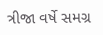ત્રીજા વર્ષે સમગ્ર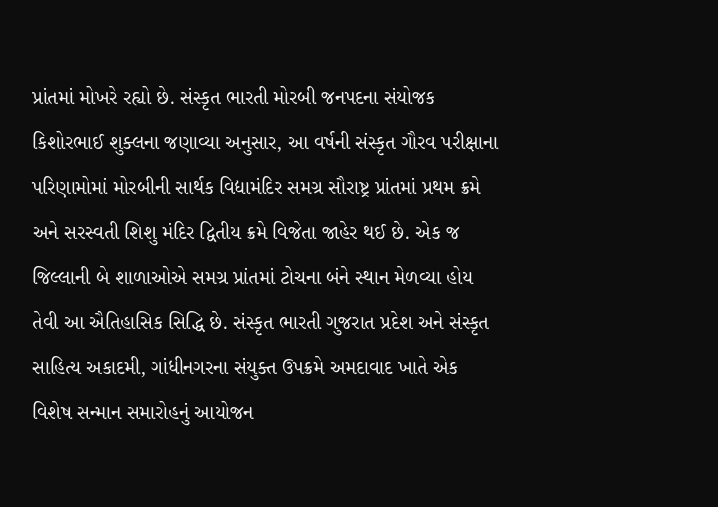પ્રાંતમાં મોખરે રહ્યો છે. સંસ્કૃત ભારતી મોરબી જનપદના સંયોજક કિશોરભાઈ શુક્લના જણાવ્યા અનુસાર, આ વર્ષની સંસ્કૃત ગૌરવ પરીક્ષાના પરિણામોમાં મોરબીની સાર્થક વિદ્યામંદિર સમગ્ર સૌરાષ્ટ્ર પ્રાંતમાં પ્રથમ ક્રમે અને સરસ્વતી શિશુ મંદિર દ્વિતીય ક્રમે વિજેતા જાહેર થઈ છે. એક જ જિલ્લાની બે શાળાઓએ સમગ્ર પ્રાંતમાં ટોચના બંને સ્થાન મેળવ્યા હોય તેવી આ ઐતિહાસિક સિદ્ધિ છે. સંસ્કૃત ભારતી ગુજરાત પ્રદેશ અને સંસ્કૃત સાહિત્ય અકાદમી, ગાંધીનગરના સંયુક્ત ઉપક્રમે અમદાવાદ ખાતે એક વિશેષ સન્માન સમારોહનું આયોજન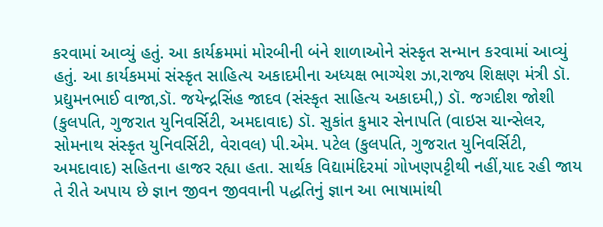કરવામાં આવ્યું હતું. આ કાર્યક્રમમાં મોરબીની બંને શાળાઓને સંસ્કૃત સન્માન કરવામાં આવ્યું હતું. આ કાર્યકમમાં સંસ્કૃત સાહિત્ય અકાદમીના અધ્યક્ષ ભાગ્યેશ ઝા,રાજ્ય શિક્ષણ મંત્રી ડૉ. પ્રદ્યુમનભાઈ વાજા,ડૉ. જયેન્દ્રસિંહ જાદવ (સંસ્કૃત સાહિત્ય અકાદમી,) ડૉ. જગદીશ જોશી (કુલપતિ, ગુજરાત યુનિવર્સિટી, અમદાવાદ) ડૉ. સુકાંત કુમાર સેનાપતિ (વાઇસ ચાન્સેલર, સોમનાથ સંસ્કૃત યુનિવર્સિટી, વેરાવલ) પી.એમ. પટેલ (કુલપતિ, ગુજરાત યુનિવર્સિટી, અમદાવાદ) સહિતના હાજર રહ્યા હતા. સાર્થક વિદ્યામંદિરમાં ગોખણપટ્ટીથી નહીં,યાદ રહી જાય તે રીતે અપાય છે જ્ઞાન જીવન જીવવાની પદ્ધતિનું જ્ઞાન આ ભાષામાંથી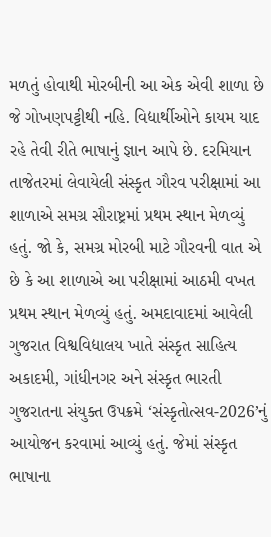મળતું હોવાથી મોરબીની આ એક એવી શાળા છે જે ગોખણપટ્ટીથી નહિ. વિદ્યાર્થીઓને કાયમ યાદ રહે તેવી રીતે ભાષાનું જ્ઞાન આપે છે. દરમિયાન તાજેતરમાં લેવાયેલી સંસ્કૃત ગૌરવ પરીક્ષામાં આ શાળાએ સમગ્ર સૌરાષ્ટ્રમાં પ્રથમ સ્થાન મેળવ્યું હતું. જો કે, સમગ્ર મોરબી માટે ગૌરવની વાત એ છે કે આ શાળાએ આ પરીક્ષામાં આઠમી વખત પ્રથમ સ્થાન મેળવ્યું હતું. અમદાવાદમાં આવેલી ગુજરાત વિશ્વવિદ્યાલય ખાતે સંસ્કૃત સાહિત્ય અકાદમી, ગાંધીનગર અને સંસ્કૃત ભારતી ગુજરાતના સંયુક્ત ઉપક્રમે ‘સંસ્કૃતોત્સવ-2026’નું આયોજન કરવામાં આવ્યું હતું. જેમાં સંસ્કૃત ભાષાના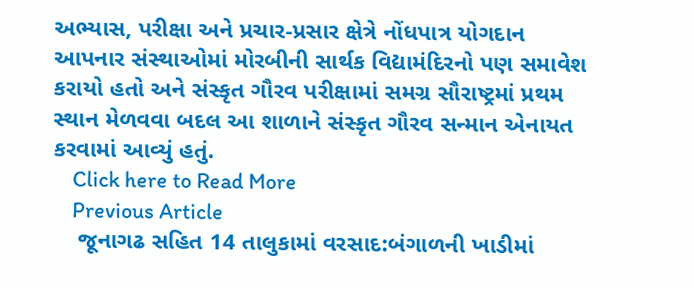અભ્યાસ, પરીક્ષા અને પ્રચાર-પ્રસાર ક્ષેત્રે નોંધપાત્ર યોગદાન આપનાર સંસ્થાઓમાં મોરબીની સાર્થક વિદ્યામંદિરનો પણ સમાવેશ કરાયો હતો અને સંસ્કૃત ગૌરવ પરીક્ષામાં સમગ્ર સૌરાષ્ટ્રમાં પ્રથમ સ્થાન મેળવવા બદલ આ શાળાને સંસ્કૃત ગૌરવ સન્માન એનાયત કરવામાં આવ્યું હતું.
    Click here to Read More
    Previous Article
    જૂનાગઢ સહિત 14 તાલુકામાં વરસાદ:બંગાળની ખાડીમાં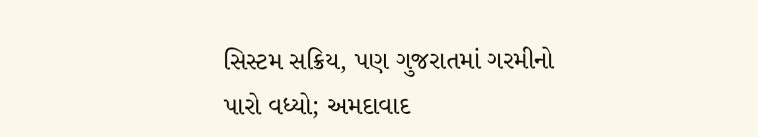સિસ્ટમ સક્રિય, પણ ગુજરાતમાં ગરમીનો પારો વધ્યો; અમદાવાદ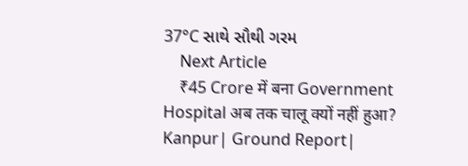37°C સાથે સૌથી ગરમ
    Next Article
    ₹45 Crore में बना Government Hospital अब तक चालू क्यों नहीं हुआ? Kanpur| Ground Report|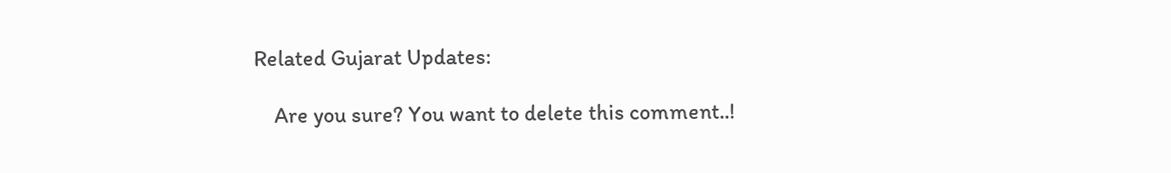Related Gujarat Updates:

    Are you sure? You want to delete this comment..!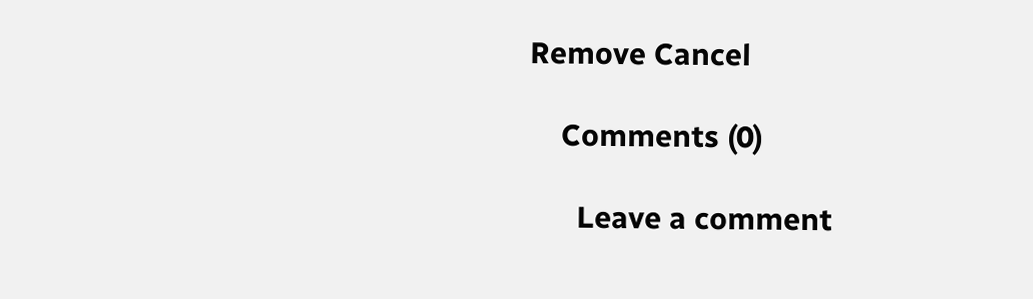Remove Cancel

    Comments (0)

      Leave a comment